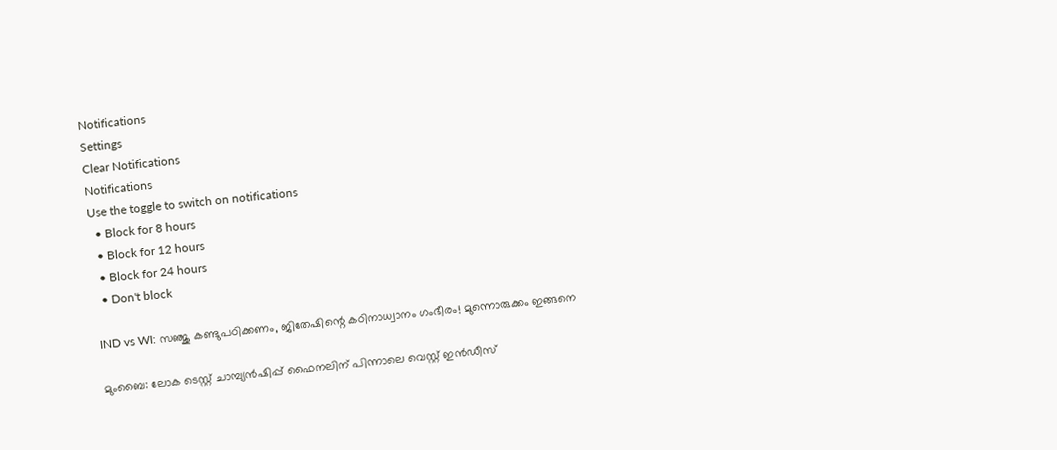Notifications
Settings
Clear Notifications
Notifications
Use the toggle to switch on notifications
  • Block for 8 hours
  • Block for 12 hours
  • Block for 24 hours
  • Don't block

IND vs WI: സഞ്ജു കണ്ടുപഠിക്കണം, ജിതേഷിന്റെ കഠിനാധ്വാനം ഗംഭീരം! മുന്നൊരുക്കം ഇങ്ങനെ

മുംബൈ: ലോക ടെസ്റ്റ് ചാമ്പ്യന്‍ഷിപ്പ് ഫൈനലിന് പിന്നാലെ വെസ്റ്റ് ഇന്‍ഡീസ്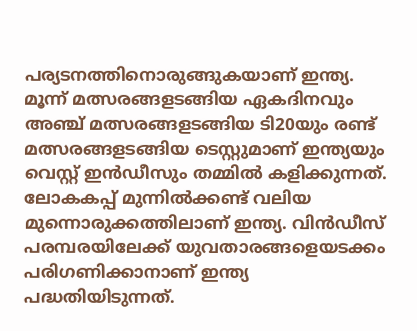പര്യടനത്തിനൊരുങ്ങുകയാണ് ഇന്ത്യ. മൂന്ന് മത്സരങ്ങളടങ്ങിയ ഏകദിനവും അഞ്ച് മത്സരങ്ങളടങ്ങിയ ടി20യും രണ്ട് മത്സരങ്ങളടങ്ങിയ ടെസ്റ്റുമാണ് ഇന്ത്യയും വെസ്റ്റ് ഇന്‍ഡീസും തമ്മില്‍ കളിക്കുന്നത്. ലോകകപ്പ് മുന്നില്‍ക്കണ്ട് വലിയ മുന്നൊരുക്കത്തിലാണ് ഇന്ത്യ. വിന്‍ഡീസ് പരമ്പരയിലേക്ക് യുവതാരങ്ങളെയടക്കം പരിഗണിക്കാനാണ് ഇന്ത്യ പദ്ധതിയിടുന്നത്.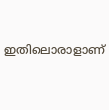ഇതിലൊരാളാണ്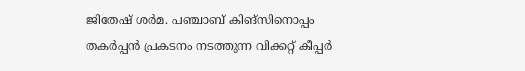ജിതേഷ് ശര്‍മ. പഞ്ചാബ് കിങ്‌സിനൊപ്പം തകര്‍പ്പന്‍ പ്രകടനം നടത്തുന്ന വിക്കറ്റ് കീപ്പര്‍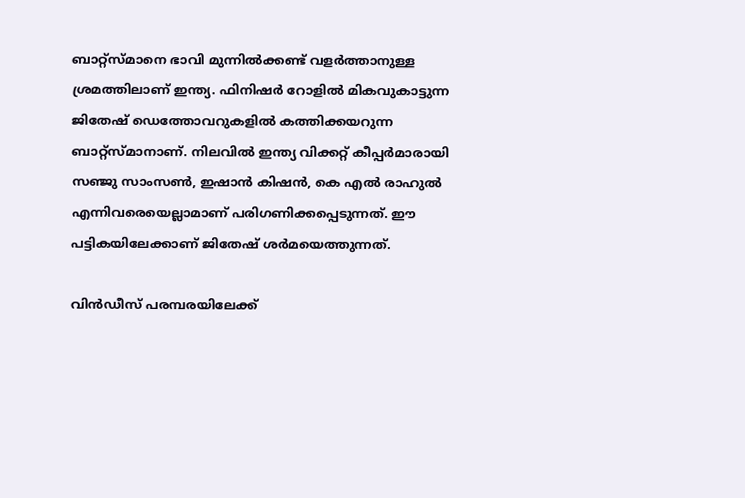ബാറ്റ്‌സ്മാനെ ഭാവി മുന്നില്‍ക്കണ്ട് വളര്‍ത്താനുള്ള ശ്രമത്തിലാണ് ഇന്ത്യ. ഫിനിഷര്‍ റോളില്‍ മികവുകാട്ടുന്ന ജിതേഷ് ഡെത്തോവറുകളില്‍ കത്തിക്കയറുന്ന ബാറ്റ്‌സ്മാനാണ്. നിലവില്‍ ഇന്ത്യ വിക്കറ്റ് കീപ്പര്‍മാരായി സഞ്ജു സാംസണ്‍, ഇഷാന്‍ കിഷന്‍, കെ എല്‍ രാഹുല്‍ എന്നിവരെയെല്ലാമാണ് പരിഗണിക്കപ്പെടുന്നത്. ഈ പട്ടികയിലേക്കാണ് ജിതേഷ് ശര്‍മയെത്തുന്നത്.

വിന്‍ഡീസ് പരമ്പരയിലേക്ക്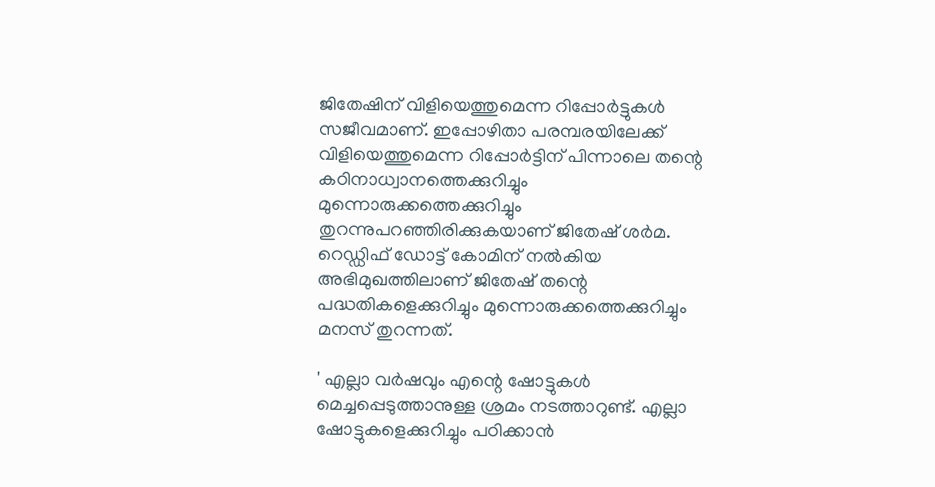ജിതേഷിന് വിളിയെത്തുമെന്ന റിപ്പോര്‍ട്ടുകള്‍ സജീവമാണ്. ഇപ്പോഴിതാ പരമ്പരയിലേക്ക് വിളിയെത്തുമെന്ന റിപ്പോര്‍ട്ടിന് പിന്നാലെ തന്റെ കഠിനാധ്വാനത്തെക്കുറിച്ചും മുന്നൊരുക്കത്തെക്കുറിച്ചും തുറന്നുപറഞ്ഞിരിക്കുകയാണ് ജിതേഷ് ശര്‍മ. റെഡ്ഡിഫ് ഡോട്ട് കോമിന് നല്‍കിയ അഭിമുഖത്തിലാണ് ജിതേഷ് തന്റെ പദ്ധതികളെക്കുറിച്ചും മുന്നൊരുക്കത്തെക്കുറിച്ചും മനസ് തുറന്നത്.

' എല്ലാ വര്‍ഷവും എന്റെ ഷോട്ടുകള്‍ മെച്ചപ്പെടുത്താനുള്ള ശ്രമം നടത്താറുണ്ട്. എല്ലാ ഷോട്ടുകളെക്കുറിച്ചും പഠിക്കാന്‍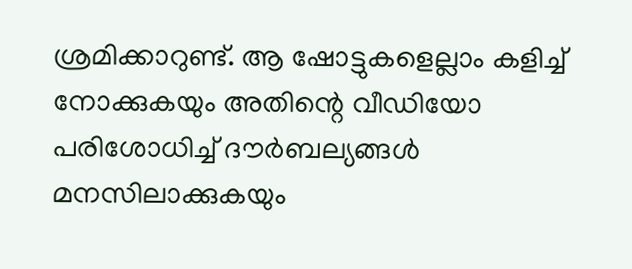ശ്രമിക്കാറുണ്ട്. ആ ഷോട്ടുകളെല്ലാം കളിച്ച് നോക്കുകയും അതിന്റെ വീഡിയോ പരിശോധിച്ച് ദൗര്‍ബല്യങ്ങള്‍ മനസിലാക്കുകയും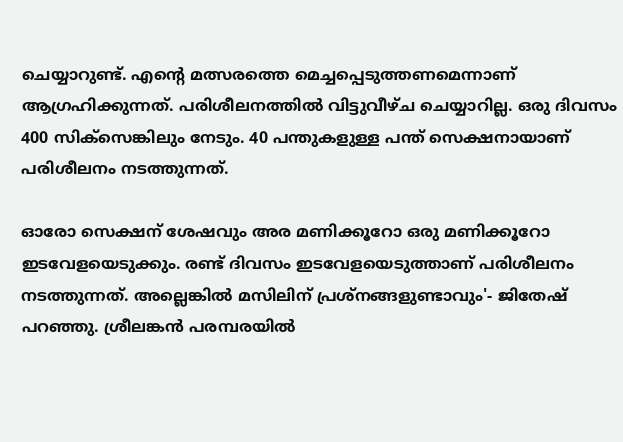ചെയ്യാറുണ്ട്. എന്റെ മത്സരത്തെ മെച്ചപ്പെടുത്തണമെന്നാണ് ആഗ്രഹിക്കുന്നത്. പരിശീലനത്തില്‍ വിട്ടുവീഴ്ച ചെയ്യാറില്ല. ഒരു ദിവസം 400 സിക്‌സെങ്കിലും നേടും. 40 പന്തുകളുള്ള പന്ത് സെക്ഷനായാണ് പരിശീലനം നടത്തുന്നത്.

ഓരോ സെക്ഷന് ശേഷവും അര മണിക്കൂറോ ഒരു മണിക്കൂറോ ഇടവേളയെടുക്കും. രണ്ട് ദിവസം ഇടവേളയെടുത്താണ് പരിശീലനം നടത്തുന്നത്. അല്ലെങ്കില്‍ മസിലിന് പ്രശ്‌നങ്ങളുണ്ടാവും'- ജിതേഷ് പറഞ്ഞു. ശ്രീലങ്കന്‍ പരമ്പരയില്‍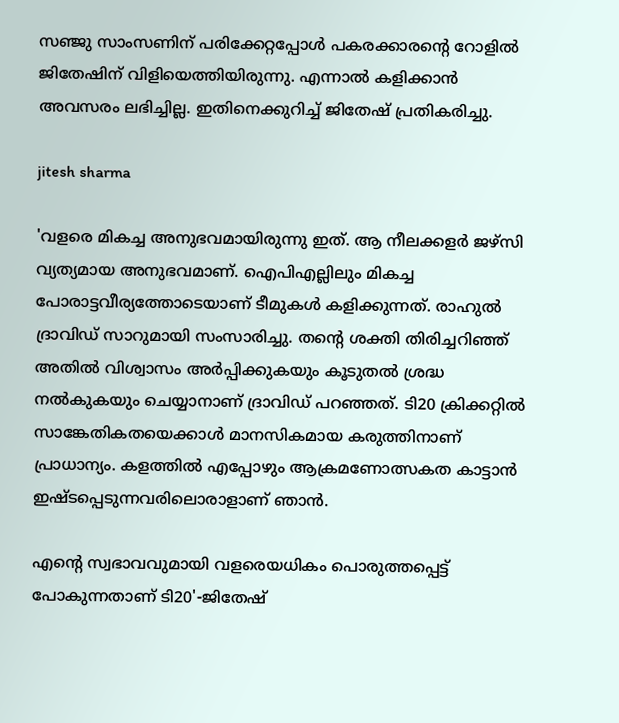സഞ്ജു സാംസണിന് പരിക്കേറ്റപ്പോള്‍ പകരക്കാരന്റെ റോളില്‍ ജിതേഷിന് വിളിയെത്തിയിരുന്നു. എന്നാല്‍ കളിക്കാന്‍ അവസരം ലഭിച്ചില്ല. ഇതിനെക്കുറിച്ച് ജിതേഷ് പ്രതികരിച്ചു.

jitesh sharma

'വളരെ മികച്ച അനുഭവമായിരുന്നു ഇത്. ആ നീലക്കളര്‍ ജഴ്‌സി വ്യത്യമായ അനുഭവമാണ്. ഐപിഎല്ലിലും മികച്ച പോരാട്ടവീര്യത്തോടെയാണ് ടീമുകള്‍ കളിക്കുന്നത്. രാഹുല്‍ ദ്രാവിഡ് സാറുമായി സംസാരിച്ചു. തന്റെ ശക്തി തിരിച്ചറിഞ്ഞ് അതില്‍ വിശ്വാസം അര്‍പ്പിക്കുകയും കൂടുതല്‍ ശ്രദ്ധ നല്‍കുകയും ചെയ്യാനാണ് ദ്രാവിഡ് പറഞ്ഞത്. ടി20 ക്രിക്കറ്റില്‍ സാങ്കേതികതയെക്കാള്‍ മാനസികമായ കരുത്തിനാണ് പ്രാധാന്യം. കളത്തില്‍ എപ്പോഴും ആക്രമണോത്സകത കാട്ടാന്‍ ഇഷ്ടപ്പെടുന്നവരിലൊരാളാണ് ഞാന്‍.

എന്റെ സ്വഭാവവുമായി വളരെയധികം പൊരുത്തപ്പെട്ട് പോകുന്നതാണ് ടി20'-ജിതേഷ്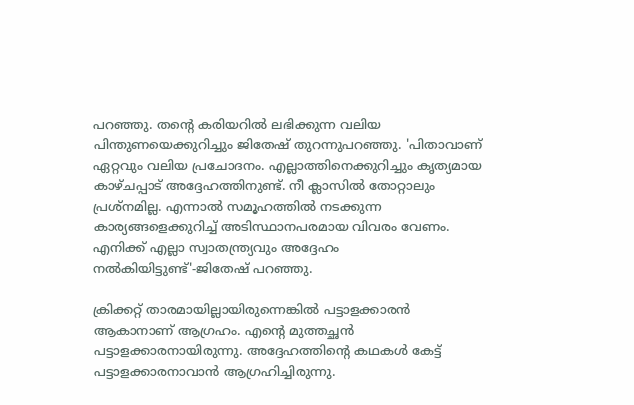പറഞ്ഞു. തന്റെ കരിയറില്‍ ലഭിക്കുന്ന വലിയ പിന്തുണയെക്കുറിച്ചും ജിതേഷ് തുറന്നുപറഞ്ഞു. 'പിതാവാണ് ഏറ്റവും വലിയ പ്രചോദനം. എല്ലാത്തിനെക്കുറിച്ചും കൃത്യമായ കാഴ്ചപ്പാട് അദ്ദേഹത്തിനുണ്ട്. നീ ക്ലാസില്‍ തോറ്റാലും പ്രശ്‌നമില്ല. എന്നാല്‍ സമൂഹത്തില്‍ നടക്കുന്ന കാര്യങ്ങളെക്കുറിച്ച് അടിസ്ഥാനപരമായ വിവരം വേണം. എനിക്ക് എല്ലാ സ്വാതന്ത്ര്യവും അദ്ദേഹം നല്‍കിയിട്ടുണ്ട്'-ജിതേഷ് പറഞ്ഞു.

ക്രിക്കറ്റ് താരമായില്ലായിരുന്നെങ്കില്‍ പട്ടാളക്കാരന്‍ ആകാനാണ് ആഗ്രഹം. എന്റെ മുത്തച്ഛന്‍ പട്ടാളക്കാരനായിരുന്നു. അദ്ദേഹത്തിന്റെ കഥകള്‍ കേട്ട് പട്ടാളക്കാരനാവാന്‍ ആഗ്രഹിച്ചിരുന്നു.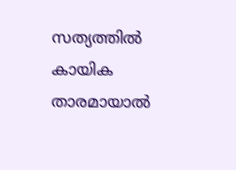സത്യത്തില്‍ കായിക താരമായാല്‍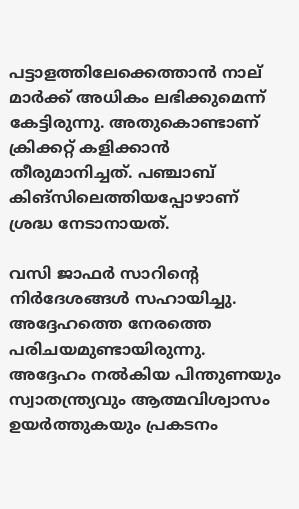പട്ടാളത്തിലേക്കെത്താന്‍ നാല് മാര്‍ക്ക് അധികം ലഭിക്കുമെന്ന് കേട്ടിരുന്നു. അതുകൊണ്ടാണ് ക്രിക്കറ്റ് കളിക്കാന്‍ തീരുമാനിച്ചത്. പഞ്ചാബ് കിങ്‌സിലെത്തിയപ്പോഴാണ് ശ്രദ്ധ നേടാനായത്.

വസി ജാഫര്‍ സാറിന്റെ നിര്‍ദേശങ്ങള്‍ സഹായിച്ചു. അദ്ദേഹത്തെ നേരത്തെ പരിചയമുണ്ടായിരുന്നു. അദ്ദേഹം നല്‍കിയ പിന്തുണയും സ്വാതന്ത്ര്യവും ആത്മവിശ്വാസം ഉയര്‍ത്തുകയും പ്രകടനം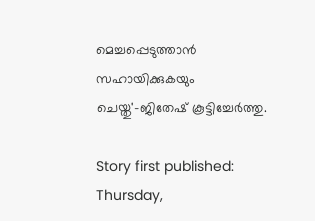മെച്ചപ്പെടുത്താന്‍ സഹായിക്കുകയും ചെയ്തു'-ജിതേഷ് കൂട്ടിച്ചേര്‍ത്തു.

Story first published: Thursday,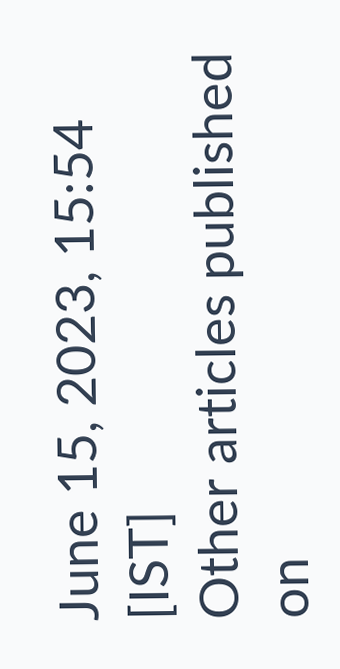June 15, 2023, 15:54 [IST]
Other articles published on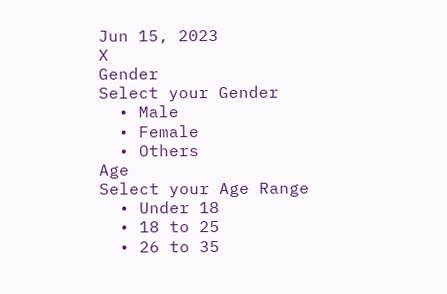Jun 15, 2023
X
Gender
Select your Gender
  • Male
  • Female
  • Others
Age
Select your Age Range
  • Under 18
  • 18 to 25
  • 26 to 35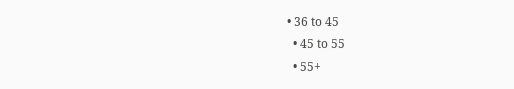• 36 to 45
  • 45 to 55
  • 55+